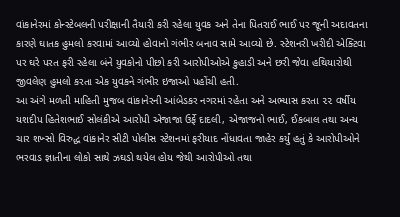વાંકાનેરમાં કોન્સ્ટેબલની પરીક્ષાની તૈયારી કરી રહેલા યુવક અને તેના પિતરાઈ ભાઈ પર જૂની અદાવતના કારણે ઘાતક હુમલો કરવામાં આવ્યો હોવાનો ગંભીર બનાવ સામે આવ્યો છે. સ્ટેશનરી ખરીદી એક્ટિવા પર ઘરે પરત ફરી રહેલા બંને યુવકોનો પીછો કરી આરોપીઓએ કુહાડી અને છરી જેવા હથિયારોથી જીવલેણ હુમલો કરતા એક યુવકને ગંભીર ઇજાઓ પહોંચી હતી.
આ અંગે મળતી માહિતી મુજબ વાંકાનેરની આંબેડકર નગરમાં રહેતા અને અભ્યાસ કરતા ૨૨ વર્ષીય યશદીપ હિતેશભાઈ સોલંકીએ આરોપી એજાજા ઉર્ફે દાદલી, એજાજનો ભાઈ, ઈકબાલ તથા અન્ય ચાર શખ્સો વિરુદ્ધ વાંકાનેર સીટી પોલીસ સ્ટેશનમાં ફરીયાદ નોંધાવતા જાહેર કર્યું હતું કે આરોપીઓને ભરવાડ જ્ઞાતીના લોકો સાથે ઝઘડો થયેલ હોય જેથી આરોપીઓ તથા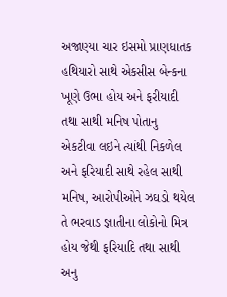અજાણ્યા ચાર ઇસમો પ્રાણધાતક હથિયારો સાથે એકસીસ બેન્કના ખૂણે ઉભા હોય અને ફરીયાદી તથા સાથી મનિષ પોતાનુ એકટીવા લઇને ત્યાંથી નિકળેલ અને ફરિયાદી સાથે રહેલ સાથી મનિષ, આરોપીઓને ઝઘડો થયેલ તે ભરવાડ જ્ઞાતીના લોકોનો મિત્ર હોય જેથી ફરિયાદિ તથા સાથી અનુ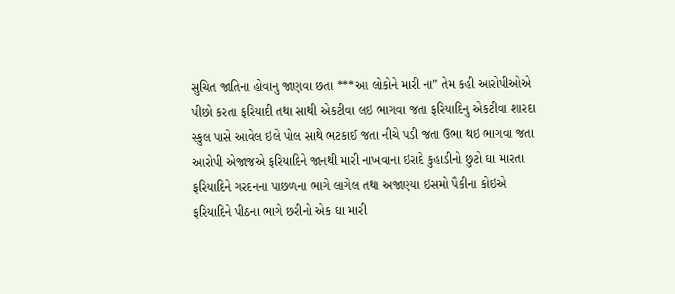સુચિત જાતિના હોવાનુ જાણવા છતા ***આ લોકોને મારી ના” તેમ કહી આરોપીઓએ પીછો કરતા ફરિયાદી તથા સાથી એકટીવા લઇ ભાગવા જતા ફરિયાદિનુ એકટીવા શારદા સ્કુલ પાસે આવેલ ઇલે પોલ સાથે ભટકાઈ જતા નીચે પડી જતા ઉભા થઇ ભાગવા જતા આરોપી એજાજએ ફરિયાદિને જાનથી મારી નાખવાના ઇરાદે કુહાડીનો છુટો ઘા મારતા ફરિયાદિને ગરદનના પાછળના ભાગે લાગેલ તથા અજાણ્યા ઇસમો પૈકીના કોઇએ ફરિયાદિને પીઠના ભાગે છરીનો એક ઘા મારી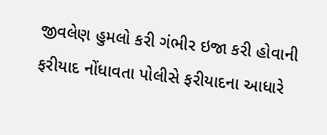જીવલેણ હુમલો કરી ગંભીર ઇજા કરી હોવાની ફરીયાદ નોંધાવતા પોલીસે ફરીયાદના આધારે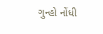ગુન્હો નોંધી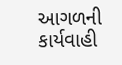આગળની કાર્યવાહી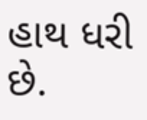હાથ ધરી છે.